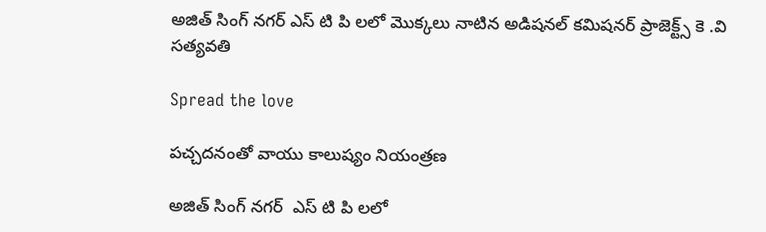అజిత్ సింగ్ నగర్ ఎస్ టి పి లలో మొక్కలు నాటిన అడిషనల్ కమిషనర్ ప్రాజెక్ట్స్ కె .వి సత్యవతి

Spread the love

పచ్చదనంతో వాయు కాలుష్యం నియంత్రణ

అజిత్ సింగ్ నగర్  ఎస్ టి పి లలో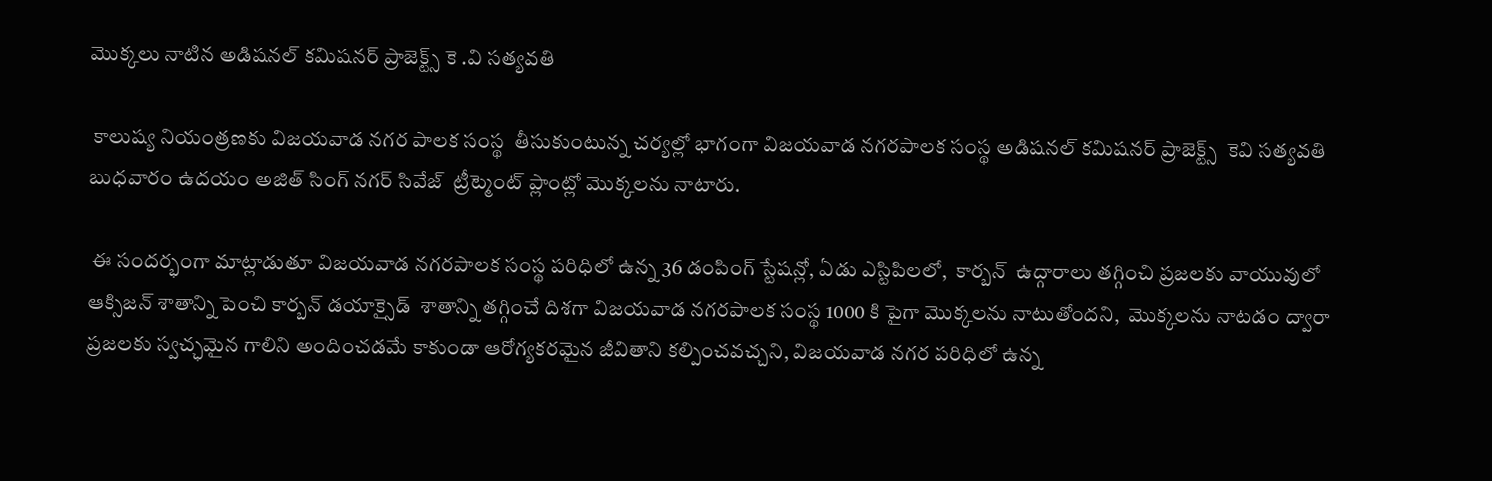మొక్కలు నాటిన అడిషనల్ కమిషనర్ ప్రాజెక్ట్స్ కె .వి సత్యవతి

 కాలుష్య నియంత్రణకు విజయవాడ నగర పాలక సంస్థ  తీసుకుంటున్న చర్యల్లో భాగంగా విజయవాడ నగరపాలక సంస్థ అడిషనల్ కమిషనర్ ప్రాజెక్ట్స్  కెవి సత్యవతి  బుధవారం ఉదయం అజిత్ సింగ్ నగర్ సివేజ్  ట్రీట్మెంట్ ప్లాంట్లో మొక్కలను నాటారు.

 ఈ సందర్భంగా మాట్లాడుతూ విజయవాడ నగరపాలక సంస్థ పరిధిలో ఉన్న 36 డంపింగ్ స్టేషన్లో, ఏడు ఎస్టిపిలలో,  కార్బన్  ఉద్గారాలు తగ్గించి ప్రజలకు వాయువులో ఆక్సిజన్ శాతాన్ని పెంచి కార్బన్ డయాక్సైడ్  శాతాన్ని తగ్గించే దిశగా విజయవాడ నగరపాలక సంస్థ 1000 కి పైగా మొక్కలను నాటుతోందని,  మొక్కలను నాటడం ద్వారా ప్రజలకు స్వచ్ఛమైన గాలిని అందించడమే కాకుండా ఆరోగ్యకరమైన జీవితాని కల్పించవచ్చని, విజయవాడ నగర పరిధిలో ఉన్న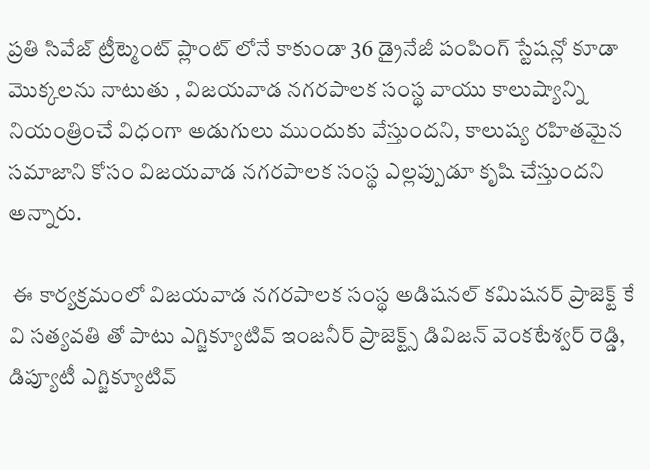ప్రతి సివేజ్ ట్రీట్మెంట్ ప్లాంట్ లోనే కాకుండా 36 డ్రైనేజీ పంపింగ్ స్టేషన్లో కూడా మొక్కలను నాటుతు , విజయవాడ నగరపాలక సంస్థ వాయు కాలుష్యాన్ని నియంత్రించే విధంగా అడుగులు ముందుకు వేస్తుందని, కాలుష్య రహితమైన సమాజాని కోసం విజయవాడ నగరపాలక సంస్థ ఎల్లప్పుడూ కృషి చేస్తుందని అన్నారు.

 ఈ కార్యక్రమంలో విజయవాడ నగరపాలక సంస్థ అడిషనల్ కమిషనర్ ప్రాజెక్ట్ కే వి సత్యవతి తో పాటు ఎగ్జిక్యూటివ్ ఇంజనీర్ ప్రాజెక్ట్స్ డివిజన్ వెంకటేశ్వర్ రెడ్డి, డిప్యూటీ ఎగ్జిక్యూటివ్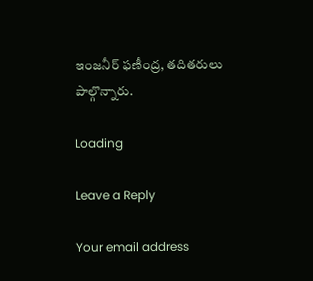ఇంజనీర్ ఫణీంద్ర, తదితరులు పాల్గొన్నారు.

Loading

Leave a Reply

Your email address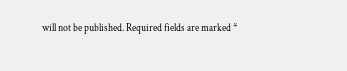will not be published. Required fields are marked *